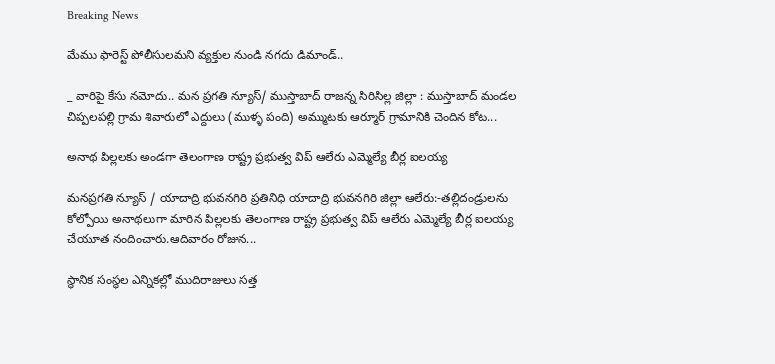Breaking News

మేము ఫారెస్ట్ పోలీసులమని వ్యక్తుల నుండి నగదు డిమాండ్..

_ వారిపై కేసు నమోదు.. మన ప్రగతి న్యూస్/ ముస్తాబాద్ రాజన్న సిరిసిల్ల జిల్లా : ముస్తాబాద్ మండల చిప్పలపల్లి గ్రామ శివారులో ఎద్దులు (ముళ్ళ పంది) అమ్ముటకు ఆర్మూర్ గ్రామానికి చెందిన కోట...

అనాథ పిల్లలకు అండగా తెలంగాణ రాష్ట్ర ప్రభుత్వ విప్ ఆలేరు ఎమ్మెల్యే బీర్ల ఐలయ్య

మనప్రగతి న్యూస్ / యాదాద్రి భువనగిరి ప్రతినిధి యాదాద్రి భువనగిరి జిల్లా ఆలేరు:-తల్లిదండ్రులను కోల్పోయి అనాథలుగా మారిన పిల్లలకు తెలంగాణ రాష్ట్ర ప్రభుత్వ విప్ ఆలేరు ఎమ్మెల్యే బీర్ల ఐలయ్య చేయూత నందించారు.ఆదివారం రోజున...

స్థానిక సంస్థల ఎన్నికల్లో ముదిరాజులు సత్త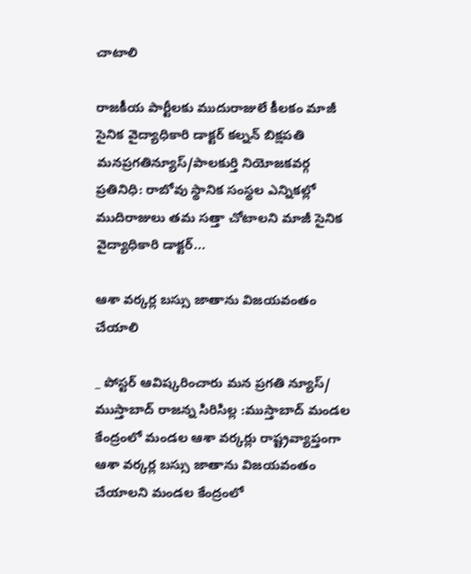చాటాలి

రాజకీయ పార్టీలకు ముదురాజులే కీలకం మాజీ సైనిక వైద్యాధికారి ‌డాక్టర్ కల్నన్ బిక్షపతి మనప్రగతిన్యూస్/పాలకుర్తి నియోజకవర్గ ప్రతినిధి: రాబోవు స్థానిక సంస్థల ఎన్నికల్లో ముదిరాజులు తమ సత్తా చోటాలని మాజీ సైనిక వైద్యాధికారి డాక్టర్...

ఆశా వర్కర్ల బస్సు జాతాను విజయవంతం చేయాలి

_ పోస్టర్ ఆవిష్కరించారు మన ప్రగతి న్యూస్/ ముస్తాబాద్ రాజన్న సిరిసిల్ల :ముస్తాబాద్ మండల కేంద్రంలో మండల ఆశా వర్కర్లు రాష్ట్రవ్యాప్తంగా ఆశా వర్కర్ల బస్సు జాతాను విజయవంతం చేయాలని మండల కేంద్రంలో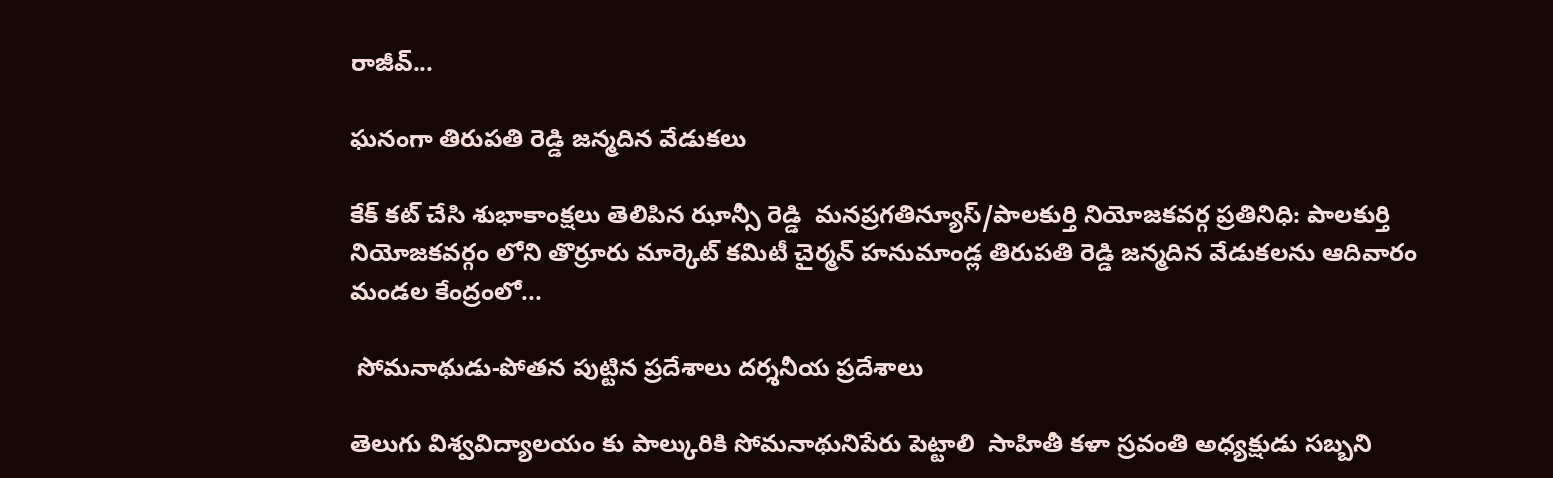రాజీవ్...

ఘనంగా తిరుపతి రెడ్డి జన్మదిన వేడుకలు

కేక్ కట్ చేసి శుభాకాంక్షలు తెలిపిన ఝాన్సీ రెడ్డి  మనప్రగతిన్యూస్/పాలకుర్తి నియోజకవర్గ ప్రతినిధి: పాలకుర్తి నియోజకవర్గం లోని తొర్రూరు మార్కెట్ కమిటీ చైర్మన్ హనుమాండ్ల తిరుపతి రెడ్డి జన్మదిన వేడుకలను ఆదివారం మండల కేంద్రంలో...

 సోమనాథుడు-పోతన పుట్టిన ప్రదేశాలు దర్శనీయ ప్రదేశాలు

తెలుగు విశ్వవిద్యాలయం కు పాల్కురికి సోమనాథునిపేరు పెట్టాలి ‌ సాహితీ కళా స్రవంతి అధ్యక్షుడు సబ్బని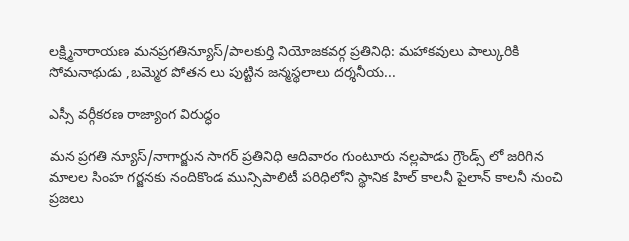లక్ష్మినారాయణ మనప్రగతిన్యూస్/పాలకుర్తి నియోజకవర్గ ప్రతినిధి: మహాకవులు పాల్కురికి సోమనాథుడు ,బమ్మెర పోతన లు పుట్టిన జన్మస్థలాలు దర్శనీయ...

ఎస్సీ వర్గీకరణ రాజ్యాంగ విరుద్ధం

మన ప్రగతి న్యూస్/నాగార్జున సాగర్ ప్రతినిధి ఆదివారం గుంటూరు నల్లపాడు గ్రౌండ్స్ లో జరిగిన మాలల సింహ గర్జనకు నందికొండ మున్సిపాలిటీ పరిధిలోని స్థానిక హిల్ కాలనీ పైలాన్ కాలనీ నుంచి ప్రజలు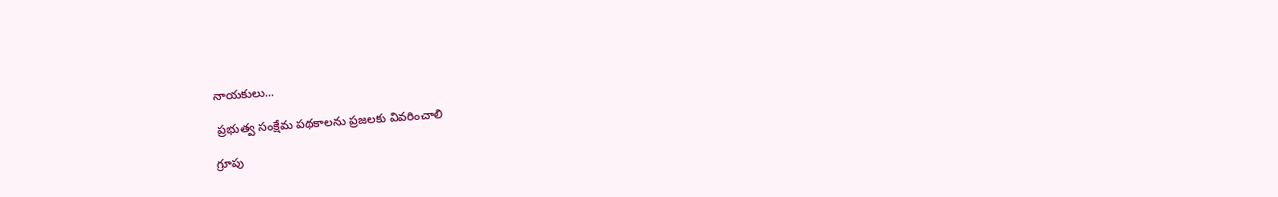నాయకులు...

 ప్రభుత్వ సంక్షేమ పథకాలను ప్రజలకు వివరించాలి

గ్రూపు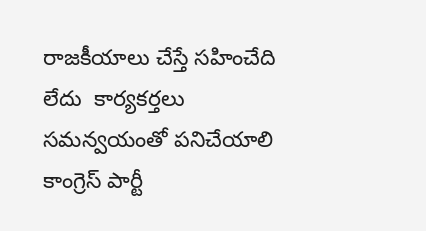రాజకీయాలు చేస్తే సహించేది లేదు  కార్యకర్తలు సమన్వయంతో పనిచేయాలి  కాంగ్రెస్ పార్టీ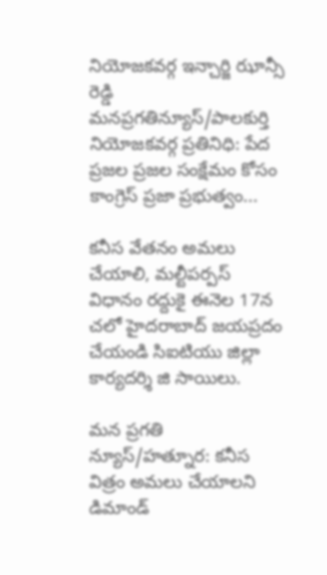నియోజకవర్గ ఇన్చార్జి ఝాన్సీ రెడ్డి  మనప్రగతిన్యూస్/పాలకుర్తి నియోజకవర్గ ప్రతినిధి: పేద ప్రజల ప్రజల సంక్షేమం కోసం కాంగ్రెస్ ప్రజా ప్రభుత్వం...

కనీస వేతనం అమలు చేయాలి, మల్టీపర్పస్ విధానం రద్దుకై ఈనెల 17న చలో హైదరాబాద్ జయప్రదం చేయండి సిఐటియు జిల్లా కార్యదర్శి జి సాయిలు.

మన ప్రగతి న్యూస్/హత్నూర: కనీస విత్రం అమలు చేయాలని డిమాండ్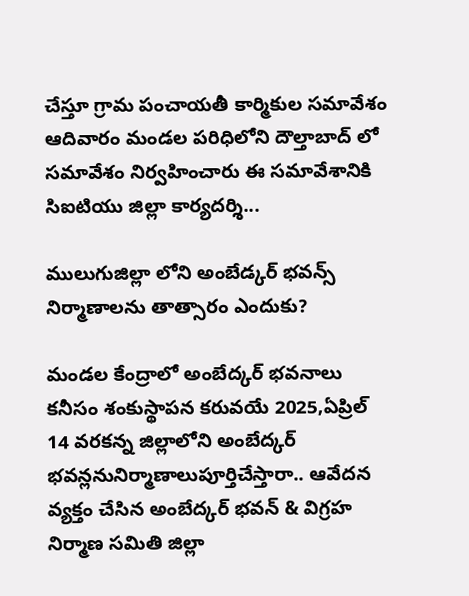చేస్తూ గ్రామ పంచాయతీ కార్మికుల సమావేశం ఆదివారం మండల పరిధిలోని దౌల్తాబాద్ లో సమావేశం నిర్వహించారు ఈ సమావేశానికి సిఐటియు జిల్లా కార్యదర్శి...

ములుగుజిల్లా లోని అంబేడ్కర్ భవన్స్ నిర్మాణాలను తాత్సారం ఎందుకు?

మండల కేంద్రాలో అంబేద్కర్ భవనాలు కనీసం శంకుస్థాపన కరువయే 2025,ఏప్రిల్ 14 వరకన్న జిల్లాలోని అంబేద్కర్ భవన్లనునిర్మాణాలుపూర్తిచేస్తారా.. ఆవేదన వ్యక్తం చేసిన అంబేద్కర్ భవన్ & విగ్రహ నిర్మాణ సమితి జిల్లా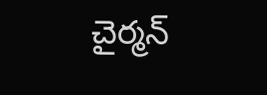చైర్మన్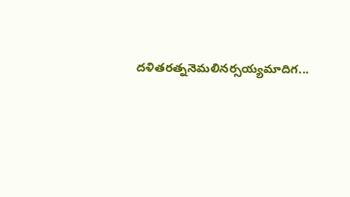దళితరత్ననెమలినర్సయ్యమాదిగ...